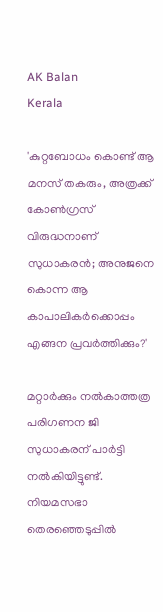AK Balan
Kerala

'കുറ്റബോധം കൊണ്ട് ആ മനസ് തകരും, അത്രക്ക് കോണ്‍ഗ്രസ് വിരുദ്ധനാണ് സുധാകരന്‍; അനുജനെ കൊന്ന ആ കാപാലികര്‍ക്കൊപ്പം എങ്ങന പ്രവര്‍ത്തിക്കും?'

മറ്റാര്‍ക്കും നല്‍കാത്തത്ര പരിഗണന ജി സുധാകരന് പാര്‍ട്ടി നല്‍കിയിട്ടുണ്ട്. നിയമസഭാ തെരഞ്ഞെടുപ്പില്‍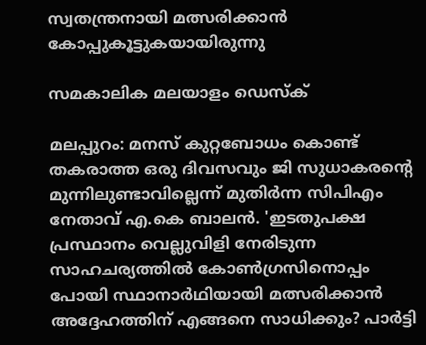സ്വതന്ത്രനായി മത്സരിക്കാന്‍ കോപ്പുകൂട്ടുകയായിരുന്നു

സമകാലിക മലയാളം ഡെസ്ക്

മലപ്പുറം: മനസ് കുറ്റബോധം കൊണ്ട് തകരാത്ത ഒരു ദിവസവും ജി സുധാകരന്റെ മുന്നിലുണ്ടാവില്ലെന്ന് മുതിര്‍ന്ന സിപിഎം നേതാവ് എ.കെ ബാലന്‍. 'ഇടതുപക്ഷ പ്രസ്ഥാനം വെല്ലുവിളി നേരിടുന്ന സാഹചര്യത്തില്‍ കോണ്‍ഗ്രസിനൊപ്പം പോയി സ്ഥാനാര്‍ഥിയായി മത്സരിക്കാന്‍ അദ്ദേഹത്തിന് എങ്ങനെ സാധിക്കും? പാര്‍ട്ടി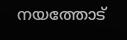നയത്തോട്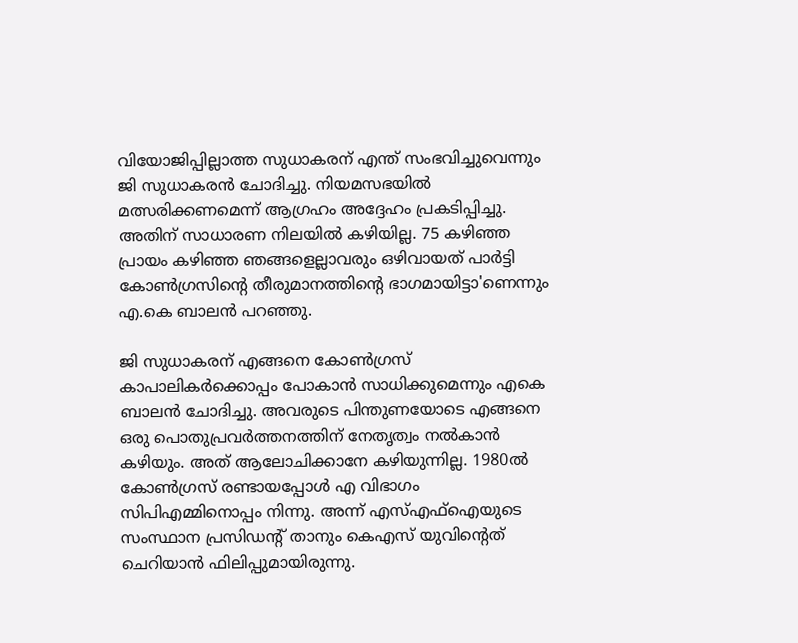വിയോജിപ്പില്ലാത്ത സുധാകരന് എന്ത് സംഭവിച്ചുവെന്നും ജി സുധാകരന്‍ ചോദിച്ചു. നിയമസഭയില്‍ മത്സരിക്കണമെന്ന് ആഗ്രഹം അദ്ദേഹം പ്രകടിപ്പിച്ചു. അതിന് സാധാരണ നിലയില്‍ കഴിയില്ല. 75 കഴിഞ്ഞ പ്രായം കഴിഞ്ഞ ഞങ്ങളെല്ലാവരും ഒഴിവായത് പാര്‍ട്ടി കോണ്‍ഗ്രസിന്റെ തീരുമാനത്തിന്റെ ഭാഗമായിട്ടാ'ണെന്നും എ.കെ ബാലന്‍ പറഞ്ഞു.

ജി സുധാകരന് എങ്ങനെ കോണ്‍ഗ്രസ് കാപാലികര്‍ക്കൊപ്പം പോകാന്‍ സാധിക്കുമെന്നും എകെ ബാലന്‍ ചോദിച്ചു. അവരുടെ പിന്തുണയോടെ എങ്ങനെ ഒരു പൊതുപ്രവര്‍ത്തനത്തിന് നേതൃത്വം നല്‍കാന്‍ കഴിയും. അത് ആലോചിക്കാനേ കഴിയുന്നില്ല. 1980ല്‍ കോണ്‍ഗ്രസ് രണ്ടായപ്പോള്‍ എ വിഭാഗം സിപിഎമ്മിനൊപ്പം നിന്നു. അന്ന് എസ്എഫ്‌ഐയുടെ സംസ്ഥാന പ്രസിഡന്റ് താനും കെഎസ് യുവിന്റെത് ചെറിയാന്‍ ഫിലിപ്പുമായിരുന്നു.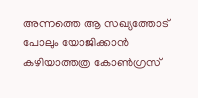അന്നത്തെ ആ സഖ്യത്തോട് പോലും യോജിക്കാന്‍ കഴിയാത്തത്ര കോണ്‍ഗ്രസ്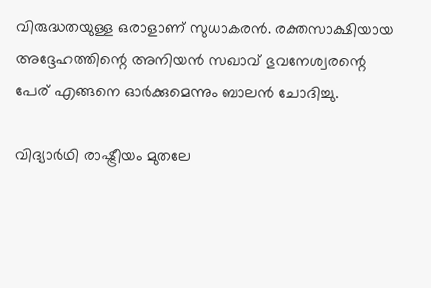വിരുദ്ധതയുള്ള ഒരാളാണ് സുധാകരന്‍. രക്തസാക്ഷിയായ അദ്ദേഹത്തിന്റെ അനിയന്‍ സഖാവ് ഭുവനേശ്വരന്റെ പേര് എങ്ങനെ ഓര്‍ക്കുമെന്നും ബാലന്‍ ചോദിച്ചു.

വിദ്യാര്‍ഥി രാഷ്ട്രീയം മുതലേ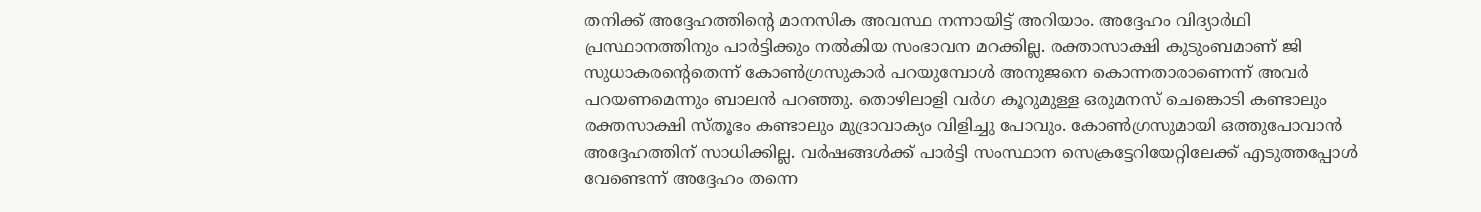തനിക്ക് അദ്ദേഹത്തിന്റെ മാനസിക അവസ്ഥ നന്നായിട്ട് അറിയാം. അദ്ദേഹം വിദ്യാര്‍ഥി പ്രസ്ഥാനത്തിനും പാര്‍ട്ടിക്കും നല്‍കിയ സംഭാവന മറക്കില്ല. രക്താസാക്ഷി കുടുംബമാണ് ജി സുധാകരന്റെതെന്ന് കോണ്‍ഗ്രസുകാര്‍ പറയുമ്പോള്‍ അനുജനെ കൊന്നതാരാണെന്ന് അവര്‍ പറയണമെന്നും ബാലന്‍ പറഞ്ഞു. തൊഴിലാളി വര്‍ഗ കൂറുമുള്ള ഒരുമനസ് ചെങ്കൊടി കണ്ടാലും രക്തസാക്ഷി സ്തൂഭം കണ്ടാലും മുദ്രാവാക്യം വിളിച്ചു പോവും. കോണ്‍ഗ്രസുമായി ഒത്തുപോവാന്‍ അദ്ദേഹത്തിന് സാധിക്കില്ല. വര്‍ഷങ്ങള്‍ക്ക് പാര്‍ട്ടി സംസ്ഥാന സെക്രട്ടേറിയേറ്റിലേക്ക് എടുത്തപ്പോള്‍ വേണ്ടെന്ന് അദ്ദേഹം തന്നെ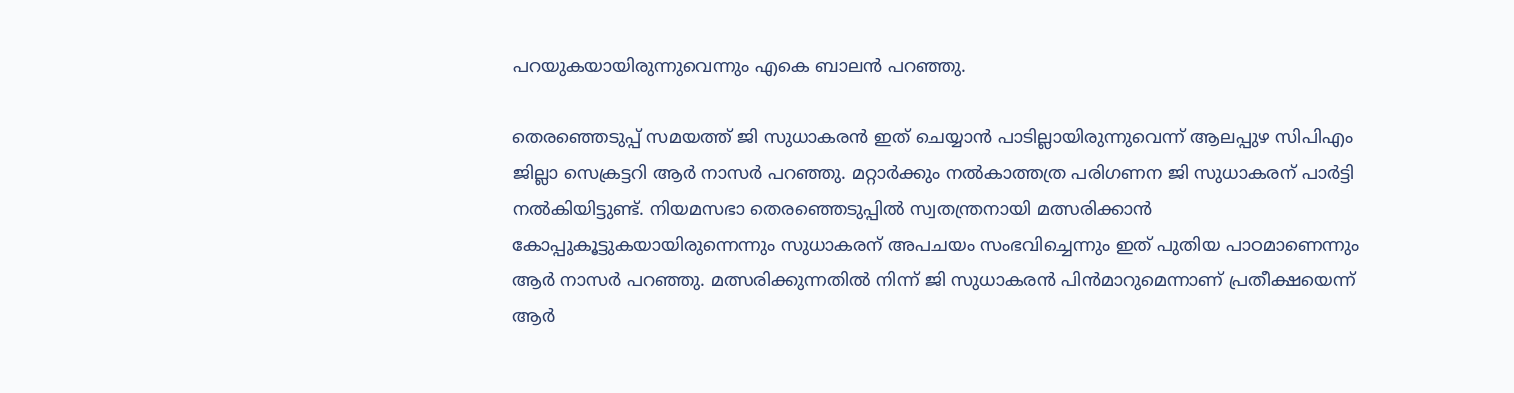പറയുകയായിരുന്നുവെന്നും എകെ ബാലന്‍ പറഞ്ഞു.

തെരഞ്ഞെടുപ്പ് സമയത്ത് ജി സുധാകരന്‍ ഇത് ചെയ്യാന്‍ പാടില്ലായിരുന്നുവെന്ന് ആലപ്പുഴ സിപിഎം ജില്ലാ സെക്രട്ടറി ആര്‍ നാസര്‍ പറഞ്ഞു. മറ്റാര്‍ക്കും നല്‍കാത്തത്ര പരിഗണന ജി സുധാകരന് പാര്‍ട്ടി നല്‍കിയിട്ടുണ്ട്. നിയമസഭാ തെരഞ്ഞെടുപ്പില്‍ സ്വതന്ത്രനായി മത്സരിക്കാന്‍ കോപ്പുകൂട്ടുകയായിരുന്നെന്നും സുധാകരന് അപചയം സംഭവിച്ചെന്നും ഇത് പുതിയ പാഠമാണെന്നും ആര്‍ നാസര്‍ പറഞ്ഞു. മത്സരിക്കുന്നതില്‍ നിന്ന് ജി സുധാകരന്‍ പിന്‍മാറുമെന്നാണ് പ്രതീക്ഷയെന്ന് ആര്‍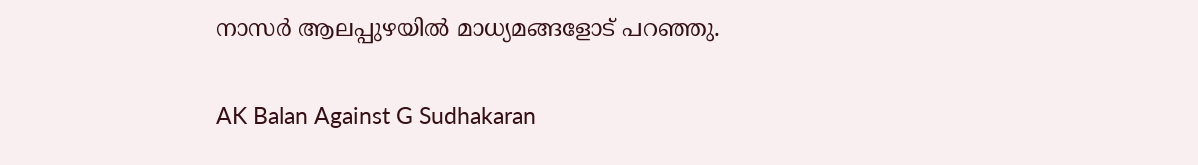നാസര്‍ ആലപ്പുഴയില്‍ മാധ്യമങ്ങളോട് പറഞ്ഞു.

AK Balan Against G Sudhakaran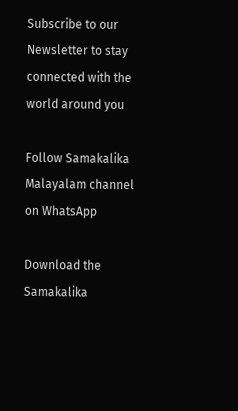Subscribe to our Newsletter to stay connected with the world around you

Follow Samakalika Malayalam channel on WhatsApp

Download the Samakalika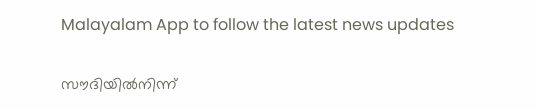Malayalam App to follow the latest news updates

സൗദിയില്‍നിന്ന്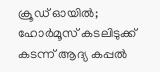ക്രൂഡ് ഓയില്‍; ഹോര്‍മൂസ് കടലിടുക്ക് കടന്ന് ആദ്യ കപ്പല്‍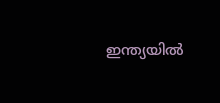ഇന്ത്യയില്‍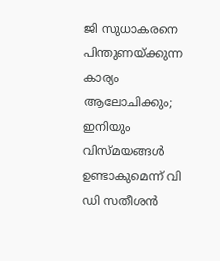ജി സുധാകരനെ പിന്തുണയ്ക്കുന്ന കാര്യം ആലോചിക്കും; ഇനിയും വിസ്മയങ്ങള്‍ ഉണ്ടാകുമെന്ന് വി ഡി സതീശന്‍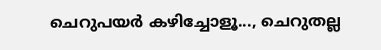ചെറുപയർ കഴിച്ചോളൂ..., ചെറുതല്ല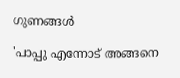ഗുണങ്ങൾ

'പാപ്പു എന്നോട് അങ്ങനെ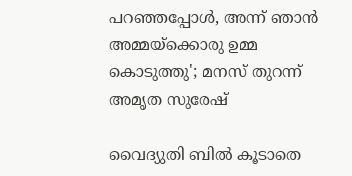പറഞ്ഞപ്പോള്‍, അന്ന് ഞാന്‍ അമ്മയ്‌ക്കൊരു ഉമ്മ കൊടുത്തു'; മനസ് തുറന്ന് അമൃത സുരേഷ്

വൈദ്യുതി ബിൽ കൂടാതെ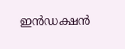ഇൻഡക്ഷൻ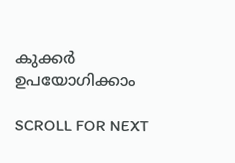കുക്കർ ഉപയോഗിക്കാം

SCROLL FOR NEXT